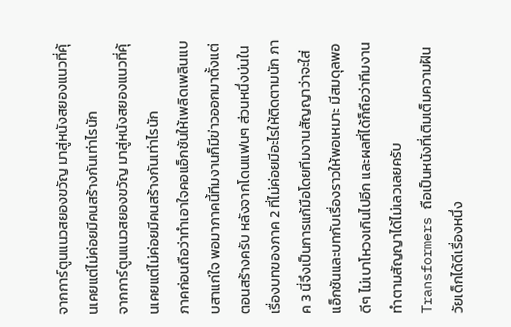จากการ์ตูนแนวสยองขวัญ มาสู่หนังสยองแนวที่คุ้นเคยแต่ไม่ค่อยมีคนสร้างกันเท่าไรนัก
จากการ์ตูนแนวสยองขวัญ มาสู่หนังสยองแนวที่คุ้นเคยแต่ไม่ค่อยมีคนสร้างกันเท่าไรนัก
ภาคก่อนถือว่าทำเอาใจคอแอ็กชันให้เพลิดเพลินแบบสาแก่ใจ พอมาภาคนี้ทีมงานก็มีข่าวออกมาตั้งแต่ตอนสร้างครับ หลังจากโดนแฟนๆ ส่วนหนึ่งบ่นในเรื่องบทของภาค 2 ที่ไม่ค่อยมีอะไรให้ติดตามนัก ภาค 3 นี่จึงเป็นการแก้มือโดยทีมงานสัญญาว่าจะใส่แอ็กชันและบทกับเรื่องราวให้พอเหมาะ มีสมดุลพอดีๆ ไม่เบาโหวงเกินไปอีก และผลที่ได้ก็ถือว่าทีมงานทำตามสัญญาได้ไม่เลวเลยครับ
Transformers ถือเป็นหนังที่เติมเต็มความฝันวัยเด็กได้ดีเรื่องหนึ่ง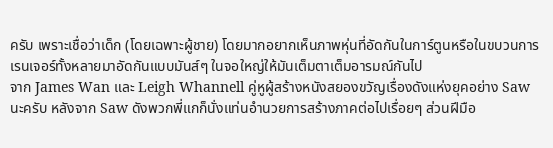ครับ เพราะเชื่อว่าเด็ก (โดยเฉพาะผู้ชาย) โดยมากอยากเห็นภาพหุ่นที่อัดกันในการ์ตูนหรือในขบวนการเรนเจอร์ทั้งหลายมาอัดกันแบบมันส์ๆ ในจอใหญ่ให้มันเต็มตาเต็มอารมณ์กันไป
จาก James Wan และ Leigh Whannell คู่หูผู้สร้างหนังสยองขวัญเรื่องดังแห่งยุคอย่าง Saw นะครับ หลังจาก Saw ดังพวกพี่แกก็นั่งแท่นอำนวยการสร้างภาคต่อไปเรื่อยๆ ส่วนฝีมือ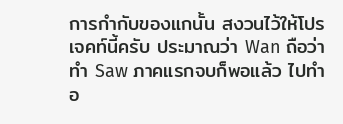การกำกับของแกนั้น สงวนไว้ให้โปรเจคท์นี้ครับ ประมาณว่า Wan ถือว่าทำ Saw ภาคแรกจบก็พอแล้ว ไปทำอ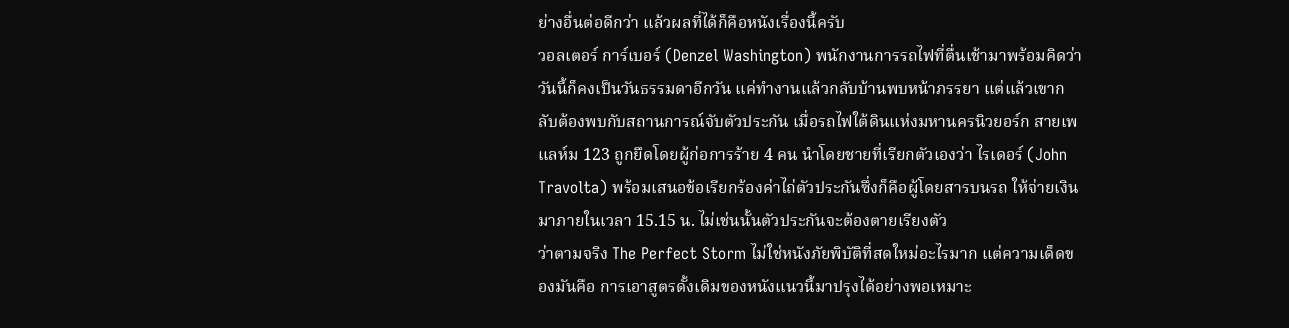ย่างอื่นต่อดีกว่า แล้วผลที่ได้ก็คือหนังเรื่องนี้ครับ
วอลเตอร์ การ์เบอร์ (Denzel Washington) พนักงานการรถไฟที่ตื่นเช้ามาพร้อมคิดว่าวันนี้ก็คงเป็นวันธรรมดาอีกวัน แค่ทำงานแล้วกลับบ้านพบหน้าภรรยา แต่แล้วเขากลับต้องพบกับสถานการณ์จับตัวประกัน เมื่อรถไฟใต้ดินแห่งมหานครนิวยอร์ก สายเพแลห์ม 123 ถูกยึดโดยผู้ก่อการร้าย 4 คน นำโดยชายที่เรียกตัวเองว่า ไรเดอร์ (John Travolta) พร้อมเสนอข้อเรียกร้องค่าไถ่ตัวประกันซึ่งก็คือผู้โดยสารบนรถ ให้จ่ายเงินมาภายในเวลา 15.15 น. ไม่เช่นนั้นตัวประกันจะต้องตายเรียงตัว
ว่าตามจริง The Perfect Storm ไม่ใช่หนังภัยพิบัติที่สดใหม่อะไรมาก แต่ความเด็ดของมันคือ การเอาสูตรดั้งเดิมของหนังแนวนี้มาปรุงได้อย่างพอเหมาะ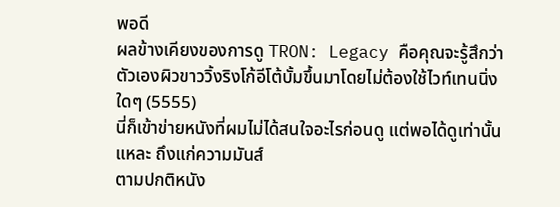พอดี
ผลข้างเคียงของการดู TRON: Legacy คือคุณจะรู้สึกว่าตัวเองผิวขาววิ้งริงโก้อีโต้บั้มขึ้นมาโดยไม่ต้องใช้ไวท์เทนนิ่งใดๆ (5555)
นี่ก็เข้าข่ายหนังที่ผมไม่ได้สนใจอะไรก่อนดู แต่พอได้ดูเท่านั้นแหละ ถึงแก่ความมันส์
ตามปกติหนัง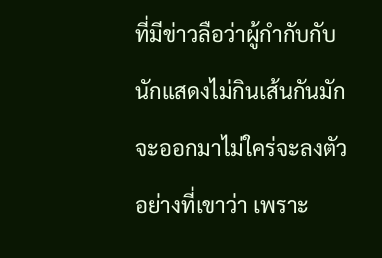ที่มีข่าวลือว่าผู้กำกับกับนักแสดงไม่กินเส้นกันมักจะออกมาไม่ใคร่จะลงตัวอย่างที่เขาว่า เพราะ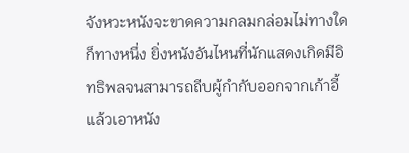จังหวะหนังจะขาดความกลมกล่อมไม่ทางใดก็ทางหนึ่ง ยิ่งหนังอันไหนที่นักแสดงเกิดมีอิทธิพลจนสามารถถีบผู้กำกับออกจากเก้าอี้แล้วเอาหนัง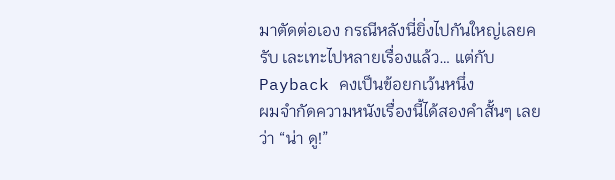มาตัดต่อเอง กรณีหลังนี่ยิ่งไปกันใหญ่เลยครับ เละเทะไปหลายเรื่องแล้ว… แต่กับ Payback คงเป็นข้อยกเว้นหนึ่ง
ผมจำกัดความหนังเรื่องนี้ได้สองคำสั้นๆ เลยว่า “น่า ดู!”